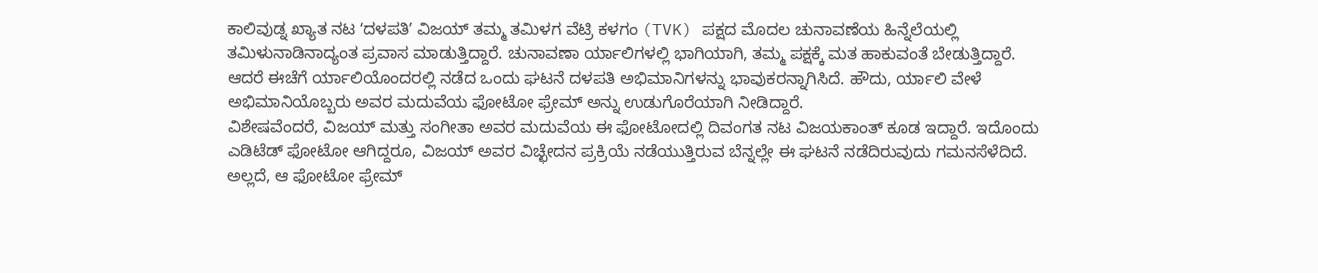ಕಾಲಿವುಡ್ನ ಖ್ಯಾತ ನಟ ʻದಳಪತಿʼ ವಿಜಯ್ ತಮ್ಮ ತಮಿಳಗ ವೆಟ್ರಿ ಕಳಗಂ (TVK) ಪಕ್ಷದ ಮೊದಲ ಚುನಾವಣೆಯ ಹಿನ್ನೆಲೆಯಲ್ಲಿ ತಮಿಳುನಾಡಿನಾದ್ಯಂತ ಪ್ರವಾಸ ಮಾಡುತ್ತಿದ್ದಾರೆ. ಚುನಾವಣಾ ರ್ಯಾಲಿಗಳಲ್ಲಿ ಭಾಗಿಯಾಗಿ, ತಮ್ಮ ಪಕ್ಷಕ್ಕೆ ಮತ ಹಾಕುವಂತೆ ಬೇಡುತ್ತಿದ್ದಾರೆ. ಆದರೆ ಈಚೆಗೆ ರ್ಯಾಲಿಯೊಂದರಲ್ಲಿ ನಡೆದ ಒಂದು ಘಟನೆ ದಳಪತಿ ಅಭಿಮಾನಿಗಳನ್ನು ಭಾವುಕರನ್ನಾಗಿಸಿದೆ. ಹೌದು, ರ್ಯಾಲಿ ವೇಳೆ ಅಭಿಮಾನಿಯೊಬ್ಬರು ಅವರ ಮದುವೆಯ ಫೋಟೋ ಫ್ರೇಮ್ ಅನ್ನು ಉಡುಗೊರೆಯಾಗಿ ನೀಡಿದ್ದಾರೆ.
ವಿಶೇಷವೆಂದರೆ, ವಿಜಯ್ ಮತ್ತು ಸಂಗೀತಾ ಅವರ ಮದುವೆಯ ಈ ಫೋಟೋದಲ್ಲಿ ದಿವಂಗತ ನಟ ವಿಜಯಕಾಂತ್ ಕೂಡ ಇದ್ದಾರೆ. ಇದೊಂದು ಎಡಿಟೆಡ್ ಫೋಟೋ ಆಗಿದ್ದರೂ, ವಿಜಯ್ ಅವರ ವಿಚ್ಛೇದನ ಪ್ರಕ್ರಿಯೆ ನಡೆಯುತ್ತಿರುವ ಬೆನ್ನಲ್ಲೇ ಈ ಘಟನೆ ನಡೆದಿರುವುದು ಗಮನಸೆಳೆದಿದೆ. ಅಲ್ಲದೆ, ಆ ಫೋಟೋ ಫ್ರೇಮ್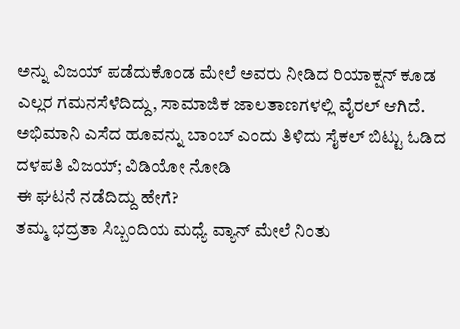ಅನ್ನು ವಿಜಯ್ ಪಡೆದುಕೊಂಡ ಮೇಲೆ ಅವರು ನೀಡಿದ ರಿಯಾಕ್ಷನ್ ಕೂಡ ಎಲ್ಲರ ಗಮನಸೆಳೆದಿದ್ದು, ಸಾಮಾಜಿಕ ಜಾಲತಾಣಗಳಲ್ಲಿ ವೈರಲ್ ಆಗಿದೆ.
ಅಭಿಮಾನಿ ಎಸೆದ ಹೂವನ್ನು ಬಾಂಬ್ ಎಂದು ತಿಳಿದು ಸೈಕಲ್ ಬಿಟ್ಟು ಓಡಿದ ದಳಪತಿ ವಿಜಯ್; ವಿಡಿಯೋ ನೋಡಿ
ಈ ಘಟನೆ ನಡೆದಿದ್ದು ಹೇಗೆ?
ತಮ್ಮ ಭದ್ರತಾ ಸಿಬ್ಬಂದಿಯ ಮಧ್ಯೆ ವ್ಯಾನ್ ಮೇಲೆ ನಿಂತು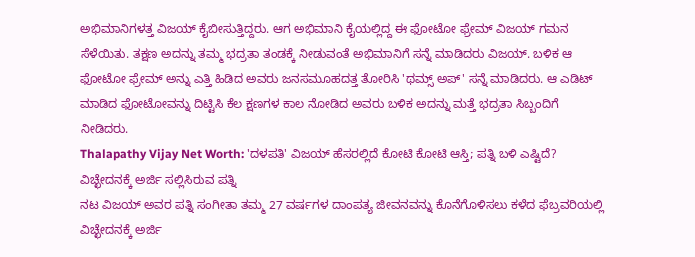ಅಭಿಮಾನಿಗಳತ್ತ ವಿಜಯ್ ಕೈಬೀಸುತ್ತಿದ್ದರು. ಆಗ ಅಭಿಮಾನಿ ಕೈಯಲ್ಲಿದ್ದ ಈ ಫೋಟೋ ಫ್ರೇಮ್ ವಿಜಯ್ ಗಮನ ಸೆಳೆಯಿತು. ತಕ್ಷಣ ಅದನ್ನು ತಮ್ಮ ಭದ್ರತಾ ತಂಡಕ್ಕೆ ನೀಡುವಂತೆ ಅಭಿಮಾನಿಗೆ ಸನ್ನೆ ಮಾಡಿದರು ವಿಜಯ್. ಬಳಿಕ ಆ ಫೋಟೋ ಫ್ರೇಮ್ ಅನ್ನು ಎತ್ತಿ ಹಿಡಿದ ಅವರು ಜನಸಮೂಹದತ್ತ ತೋರಿಸಿ 'ಥಮ್ಸ್ ಅಪ್' ಸನ್ನೆ ಮಾಡಿದರು. ಆ ಎಡಿಟ್ ಮಾಡಿದ ಫೋಟೋವನ್ನು ದಿಟ್ಟಿಸಿ ಕೆಲ ಕ್ಷಣಗಳ ಕಾಲ ನೋಡಿದ ಅವರು ಬಳಿಕ ಅದನ್ನು ಮತ್ತೆ ಭದ್ರತಾ ಸಿಬ್ಬಂದಿಗೆ ನೀಡಿದರು.
Thalapathy Vijay Net Worth: 'ದಳಪತಿ' ವಿಜಯ್ ಹೆಸರಲ್ಲಿದೆ ಕೋಟಿ ಕೋಟಿ ಆಸ್ತಿ; ಪತ್ನಿ ಬಳಿ ಎಷ್ಟಿದೆ?
ವಿಚ್ಛೇದನಕ್ಕೆ ಅರ್ಜಿ ಸಲ್ಲಿಸಿರುವ ಪತ್ನಿ
ನಟ ವಿಜಯ್ ಅವರ ಪತ್ನಿ ಸಂಗೀತಾ ತಮ್ಮ 27 ವರ್ಷಗಳ ದಾಂಪತ್ಯ ಜೀವನವನ್ನು ಕೊನೆಗೊಳಿಸಲು ಕಳೆದ ಫೆಬ್ರವರಿಯಲ್ಲಿ ವಿಚ್ಛೇದನಕ್ಕೆ ಅರ್ಜಿ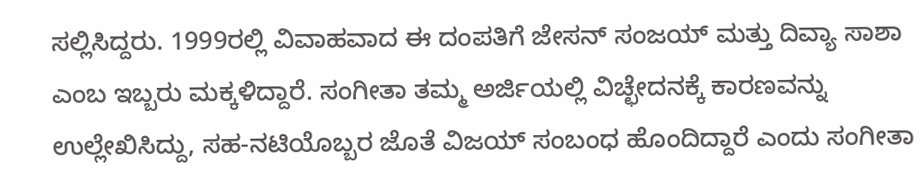ಸಲ್ಲಿಸಿದ್ದರು. 1999ರಲ್ಲಿ ವಿವಾಹವಾದ ಈ ದಂಪತಿಗೆ ಜೇಸನ್ ಸಂಜಯ್ ಮತ್ತು ದಿವ್ಯಾ ಸಾಶಾ ಎಂಬ ಇಬ್ಬರು ಮಕ್ಕಳಿದ್ದಾರೆ. ಸಂಗೀತಾ ತಮ್ಮ ಅರ್ಜಿಯಲ್ಲಿ ವಿಚ್ಛೇದನಕ್ಕೆ ಕಾರಣವನ್ನು ಉಲ್ಲೇಖಿಸಿದ್ದು, ಸಹ-ನಟಿಯೊಬ್ಬರ ಜೊತೆ ವಿಜಯ್ ಸಂಬಂಧ ಹೊಂದಿದ್ದಾರೆ ಎಂದು ಸಂಗೀತಾ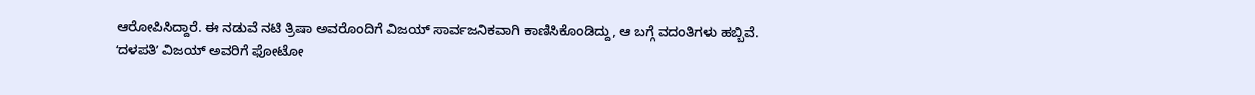ಆರೋಪಿಸಿದ್ದಾರೆ. ಈ ನಡುವೆ ನಟಿ ತ್ರಿಷಾ ಅವರೊಂದಿಗೆ ವಿಜಯ್ ಸಾರ್ವಜನಿಕವಾಗಿ ಕಾಣಿಸಿಕೊಂಡಿದ್ದು, ಆ ಬಗ್ಗೆ ವದಂತಿಗಳು ಹಬ್ಬಿವೆ.
ʻದಳಪತಿʼ ವಿಜಯ್ ಅವರಿಗೆ ಫೋಟೋ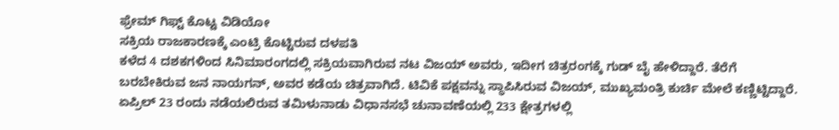ಫ್ರೇಮ್ ಗಿಫ್ಟ್ ಕೊಟ್ಟ ವಿಡಿಯೋ
ಸಕ್ರಿಯ ರಾಜಕಾರಣಕ್ಕೆ ಎಂಟ್ರಿ ಕೊಟ್ಟಿರುವ ದಳಪತಿ
ಕಳೆದ 4 ದಶಕಗಳಿಂದ ಸಿನಿಮಾರಂಗದಲ್ಲಿ ಸಕ್ರಿಯವಾಗಿರುವ ನಟ ವಿಜಯ್ ಅವರು, ಇದೀಗ ಚಿತ್ರರಂಗಕ್ಕೆ ಗುಡ್ ಬೈ ಹೇಳಿದ್ದಾರೆ. ತೆರೆಗೆ ಬರಬೇಕಿರುವ ಜನ ನಾಯಗನ್, ಅವರ ಕಡೆಯ ಚಿತ್ರವಾಗಿದೆ. ಟಿವಿಕೆ ಪಕ್ಷವನ್ನು ಸ್ಥಾಪಿಸಿರುವ ವಿಜಯ್, ಮುಖ್ಯಮಂತ್ರಿ ಕುರ್ಚಿ ಮೇಲೆ ಕಣ್ಣಿಟ್ಟಿದ್ದಾರೆ. ಏಪ್ರಿಲ್ 23 ರಂದು ನಡೆಯಲಿರುವ ತಮಿಳುನಾಡು ವಿಧಾನಸಭೆ ಚುನಾವಣೆಯಲ್ಲಿ 233 ಕ್ಷೇತ್ರಗಳಲ್ಲಿ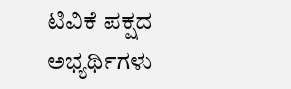ಟಿವಿಕೆ ಪಕ್ಷದ ಅಭ್ಯರ್ಥಿಗಳು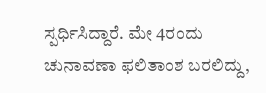ಸ್ಪರ್ಧಿಸಿದ್ದಾರೆ. ಮೇ 4ರಂದು ಚುನಾವಣಾ ಫಲಿತಾಂಶ ಬರಲಿದ್ದು,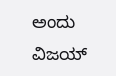ಅಂದು ವಿಜಯ್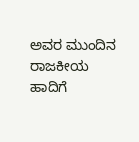ಅವರ ಮುಂದಿನ ರಾಜಕೀಯ ಹಾದಿಗೆ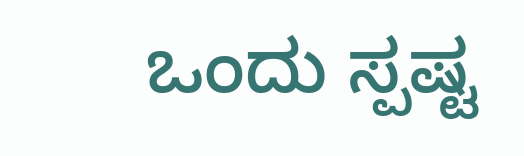ಒಂದು ಸ್ಪಷ್ಟ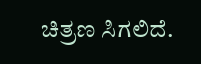ಚಿತ್ರಣ ಸಿಗಲಿದೆ.